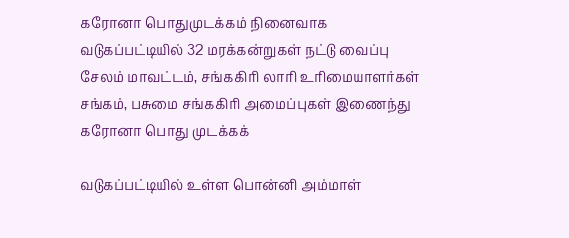கரோனா பொதுமுடக்கம் நினைவாக வடுகப்பட்டியில் 32 மரக்கன்றுகள் நட்டு வைப்பு
சேலம் மாவட்டம், சங்ககிரி லாரி உரிமையாளர்கள் சங்கம், பசுமை சங்ககிரி அமைப்புகள் இணைந்து கரோனா பொது முடக்கக்

வடுகப்பட்டியில் உள்ள பொன்னி அம்மாள்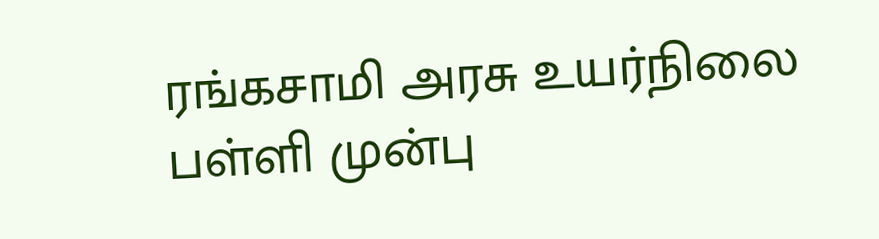ரங்கசாமி அரசு உயர்நிலை பள்ளி முன்பு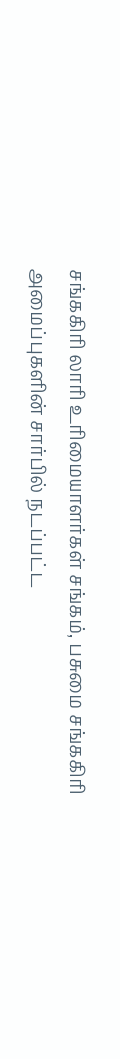சங்ககிரி லாரி உரிமையாளர்கள் சங்கம், பசுமை சங்ககிரி அமைப்புகளின் சார்பில் நடப்பட்ட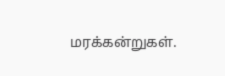மரக்கன்றுகள்.